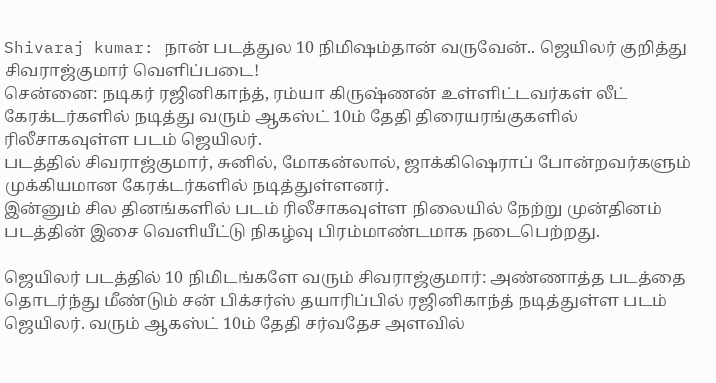Shivaraj kumar: நான் படத்துல 10 நிமிஷம்தான் வருவேன்.. ஜெயிலர் குறித்து சிவராஜ்குமார் வெளிப்படை!
சென்னை: நடிகர் ரஜினிகாந்த், ரம்யா கிருஷ்ணன் உள்ளிட்டவர்கள் லீட் கேரக்டர்களில் நடித்து வரும் ஆகஸ்ட் 10ம் தேதி திரையரங்குகளில் ரிலீசாகவுள்ள படம் ஜெயிலர்.
படத்தில் சிவராஜ்குமார், சுனில், மோகன்லால், ஜாக்கிஷெராப் போன்றவர்களும் முக்கியமான கேரக்டர்களில் நடித்துள்ளனர்.
இன்னும் சில தினங்களில் படம் ரிலீசாகவுள்ள நிலையில் நேற்று முன்தினம் படத்தின் இசை வெளியீட்டு நிகழ்வு பிரம்மாண்டமாக நடைபெற்றது.

ஜெயிலர் படத்தில் 10 நிமிடங்களே வரும் சிவராஜ்குமார்: அண்ணாத்த படத்தை தொடர்ந்து மீண்டும் சன் பிக்சர்ஸ் தயாரிப்பில் ரஜினிகாந்த் நடித்துள்ள படம் ஜெயிலர். வரும் ஆகஸ்ட் 10ம் தேதி சர்வதேச அளவில்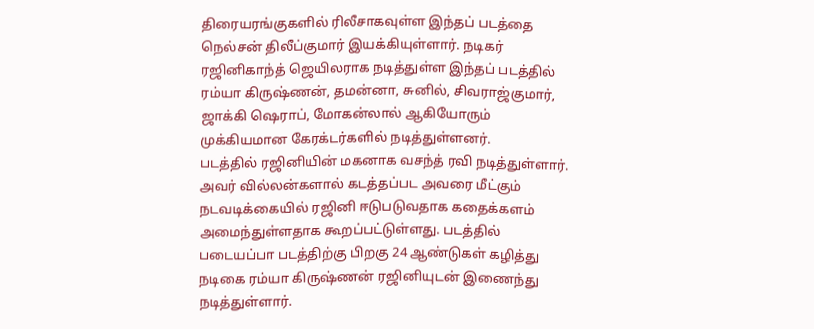திரையரங்குகளில் ரிலீசாகவுள்ள இந்தப் படத்தை நெல்சன் திலீப்குமார் இயக்கியுள்ளார். நடிகர் ரஜினிகாந்த் ஜெயிலராக நடித்துள்ள இந்தப் படத்தில் ரம்யா கிருஷ்ணன், தமன்னா, சுனில், சிவராஜ்குமார், ஜாக்கி ஷெராப், மோகன்லால் ஆகியோரும் முக்கியமான கேரக்டர்களில் நடித்துள்ளனர்.
படத்தில் ரஜினியின் மகனாக வசந்த் ரவி நடித்துள்ளார். அவர் வில்லன்களால் கடத்தப்பட அவரை மீட்கும் நடவடிக்கையில் ரஜினி ஈடுபடுவதாக கதைக்களம் அமைந்துள்ளதாக கூறப்பட்டுள்ளது. படத்தில் படையப்பா படத்திற்கு பிறகு 24 ஆண்டுகள் கழித்து நடிகை ரம்யா கிருஷ்ணன் ரஜினியுடன் இணைந்து நடித்துள்ளார்.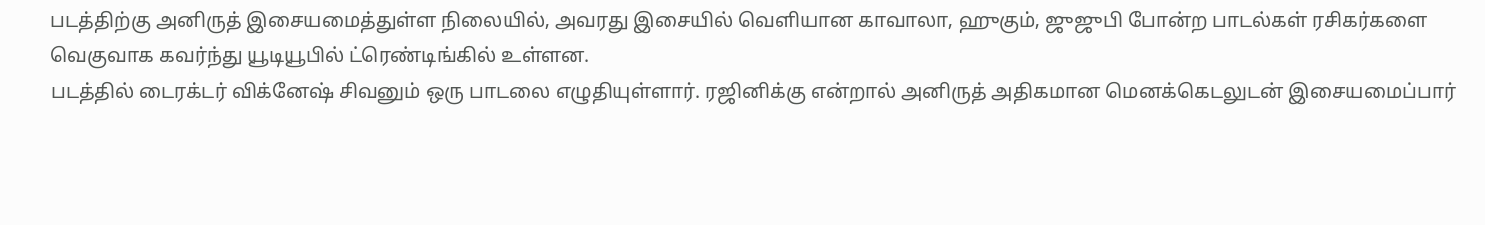படத்திற்கு அனிருத் இசையமைத்துள்ள நிலையில், அவரது இசையில் வெளியான காவாலா, ஹுகும், ஜுஜுபி போன்ற பாடல்கள் ரசிகர்களை வெகுவாக கவர்ந்து யூடியூபில் ட்ரெண்டிங்கில் உள்ளன.
படத்தில் டைரக்டர் விக்னேஷ் சிவனும் ஒரு பாடலை எழுதியுள்ளார். ரஜினிக்கு என்றால் அனிருத் அதிகமான மெனக்கெடலுடன் இசையமைப்பார்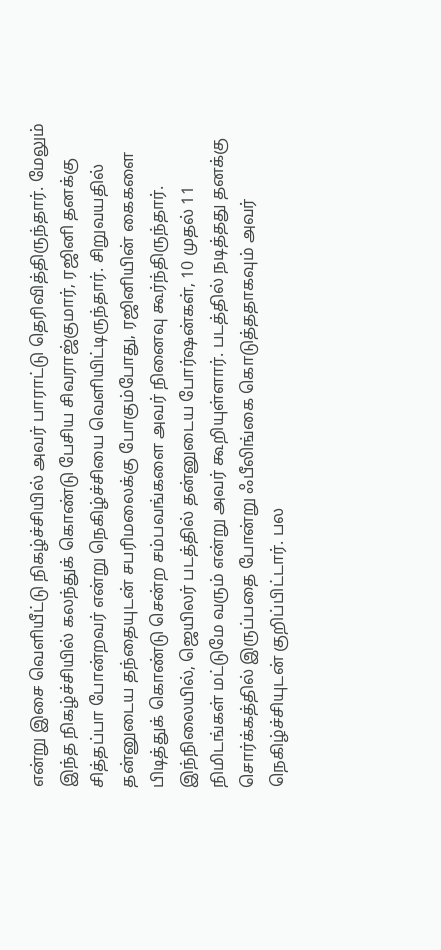என்று இசை வெளியீட்டு நிகழ்ச்சியில் அவர் பாராட்டு தெரிவித்திருந்தார். மேலும் இந்த நிகழ்ச்சியில் கலந்துக் கொண்டு பேசிய சிவராஜ்குமார், ரஜினி தனக்கு சித்தப்பா போன்றவர் என்று நெகிழ்ச்சியை வெளியிட்டிருந்தார். சிறுவயதில் தன்னுடைய தந்தையுடன் சபரிமலைக்கு போகும்போது, ரஜினியின் கைகளை பிடித்துக் கொண்டு சென்ற சம்பவங்களை அவர் நினைவு கூர்ந்திருந்தார்.
இந்நிலையில், ஜெயிலர் படத்தில் தன்னுடைய போர்ஷன்கள், 10 முதல் 11 நிமிடங்கள் மட்டுமே வரும் என்று அவர் கூறியுள்ளார். படத்தில் நடித்தது தனக்கு சொர்க்கத்தில் இருப்பதை போன்று ஃபீலிங்கை கொடுத்ததாகவும் அவர் நெகிழ்ச்சியுடன் குறிப்பிட்டார். பல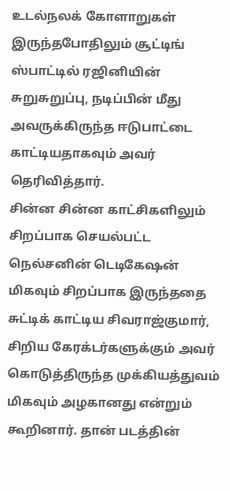உடல்நலக் கோளாறுகள் இருந்தபோதிலும் சூட்டிங் ஸ்பாட்டில் ரஜினியின் சுறுசுறுப்பு, நடிப்பின் மீது அவருக்கிருந்த ஈடுபாட்டை காட்டியதாகவும் அவர் தெரிவித்தார்.
சின்ன சின்ன காட்சிகளிலும் சிறப்பாக செயல்பட்ட நெல்சனின் டெடிகேஷன் மிகவும் சிறப்பாக இருந்ததை சுட்டிக் காட்டிய சிவராஜ்குமார், சிறிய கேரக்டர்களுக்கும் அவர் கொடுத்திருந்த முக்கியத்துவம் மிகவும் அழகானது என்றும் கூறினார். தான் படத்தின்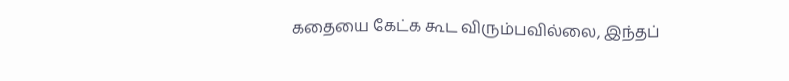கதையை கேட்க கூட விரும்பவில்லை, இந்தப்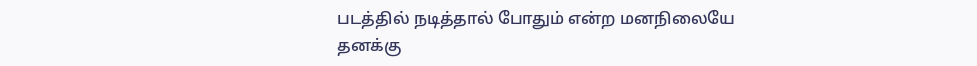படத்தில் நடித்தால் போதும் என்ற மனநிலையே தனக்கு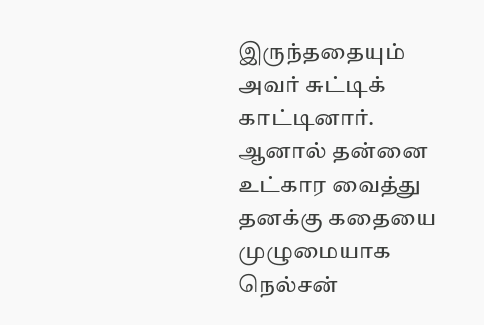இருந்ததையும் அவர் சுட்டிக் காட்டினார். ஆனால் தன்னை உட்கார வைத்து தனக்கு கதையை முழுமையாக நெல்சன்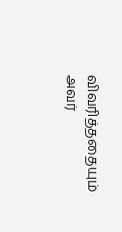விவரித்ததையும் அவர்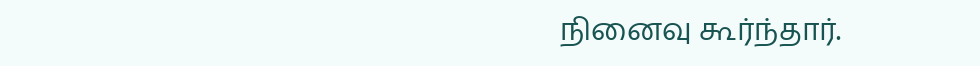நினைவு கூர்ந்தார்.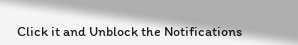Click it and Unblock the Notifications